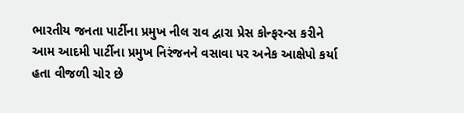ભારતીય જનતા પાર્ટીના પ્રમુખ નીલ રાવ દ્વારા પ્રેસ કોન્ફરન્સ કરીને આમ આદમી પાર્ટીના પ્રમુખ નિરંજનને વસાવા પર અનેક આક્ષેપો કર્યા હતા વીજળી ચોર છે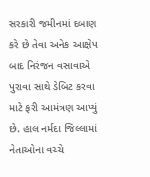સરકારી જમીનમાં દબાણ કરે છે તેવા અનેક આક્ષેપ બાદ નિરંજન વસાવાએ પુરાવા સાથે ડેબિટ કરવા માટે ફરી આમંત્રણ આપ્યું છે. હાલ નર્મદા જિલ્લામાં નેતાઓના વચ્ચે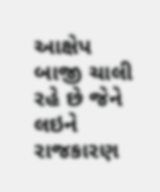આક્ષેપ બાજી ચાલી રહે છે જેને લઇને રાજકારણ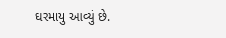ઘરમાયુ આવ્યું છે.